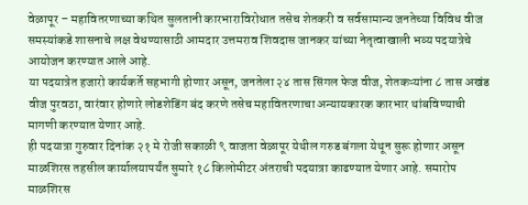वेळापूर – महावितरणाच्या कथित सुलतानी कारभाराविरोधात तसेच शेतकरी व सर्वसामान्य जनतेच्या विविध वीज समस्यांकडे शासनाचे लक्ष वेधण्यासाठी आमदार उत्तमराव शिवदास जानकर यांच्या नेतृत्वाखाली भव्य पदयात्रेचे आयोजन करण्यात आले आहे.
या पदयात्रेत हजारो कार्यकर्ते सहभागी होणार असून, जनतेला २४ तास सिंगल फेज वीज, शेतकऱ्यांना ८ तास अखंड वीज पुरवठा, वारंवार होणारे लोडशेडिंग बंद करणे तसेच महावितरणाचा अन्यायकारक कारभार थांबविण्याची मागणी करण्यात येणार आहे.
ही पदयात्रा गुरुवार दिनांक २१ मे रोजी सकाळी ९ वाजता वेळापूर येथील गरुड बंगला येथून सुरू होणार असून माळशिरस तहसील कार्यालयापर्यंत सुमारे १८ किलोमीटर अंतराची पदयात्रा काढण्यात येणार आहे. समारोप माळशिरस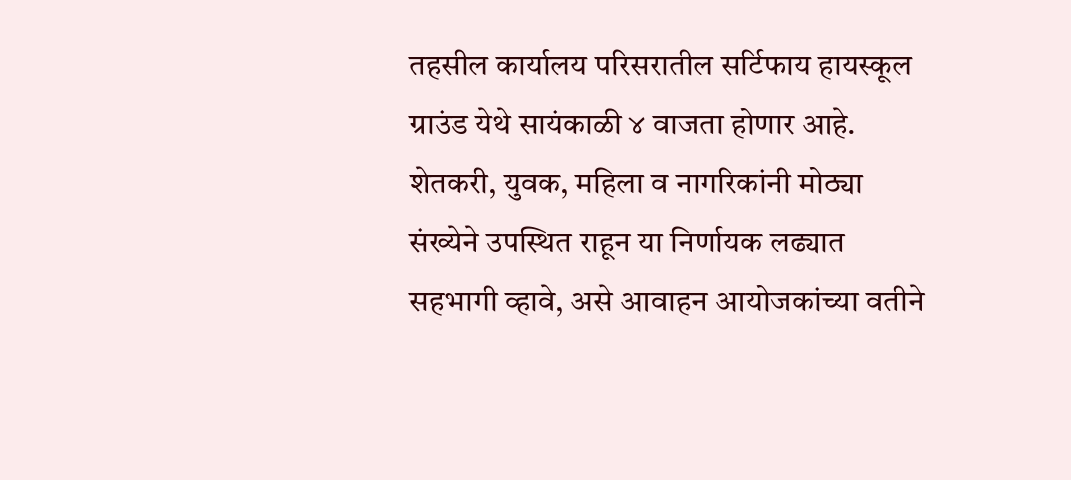तहसील कार्यालय परिसरातील सर्टिफाय हायस्कूल ग्राउंड येथे सायंकाळी ४ वाजता होणार आहे.
शेतकरी, युवक, महिला व नागरिकांनी मोठ्या संख्येने उपस्थित राहून या निर्णायक लढ्यात सहभागी व्हावे, असे आवाहन आयोजकांच्या वतीने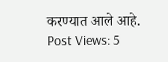करण्यात आले आहे.
Post Views: 5